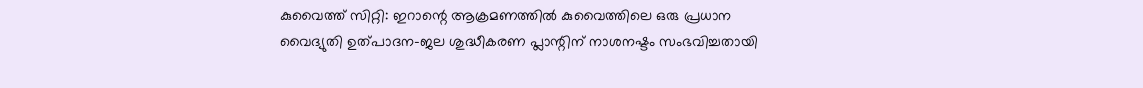കുവൈത്ത് സിറ്റി: ഇറാന്റെ ആക്രമണത്തിൽ കുവൈത്തിലെ ഒരു പ്രധാന വൈദ്യുതി ഉത്പാദന-ജല ശുദ്ധീകരണ പ്ലാന്റിന് നാശനഷ്ടം സംഭവിച്ചതായി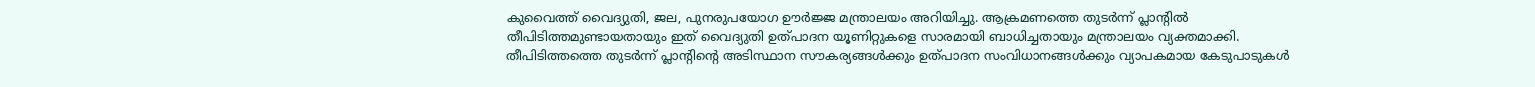കുവൈത്ത് വൈദ്യുതി, ജല, പുനരുപയോഗ ഊർജ്ജ മന്ത്രാലയം അറിയിച്ചു. ആക്രമണത്തെ തുടർന്ന് പ്ലാന്റിൽ തീപിടിത്തമുണ്ടായതായും ഇത് വൈദ്യുതി ഉത്പാദന യൂണിറ്റുകളെ സാരമായി ബാധിച്ചതായും മന്ത്രാലയം വ്യക്തമാക്കി.
തീപിടിത്തത്തെ തുടർന്ന് പ്ലാന്റിന്റെ അടിസ്ഥാന സൗകര്യങ്ങൾക്കും ഉത്പാദന സംവിധാനങ്ങൾക്കും വ്യാപകമായ കേടുപാടുകൾ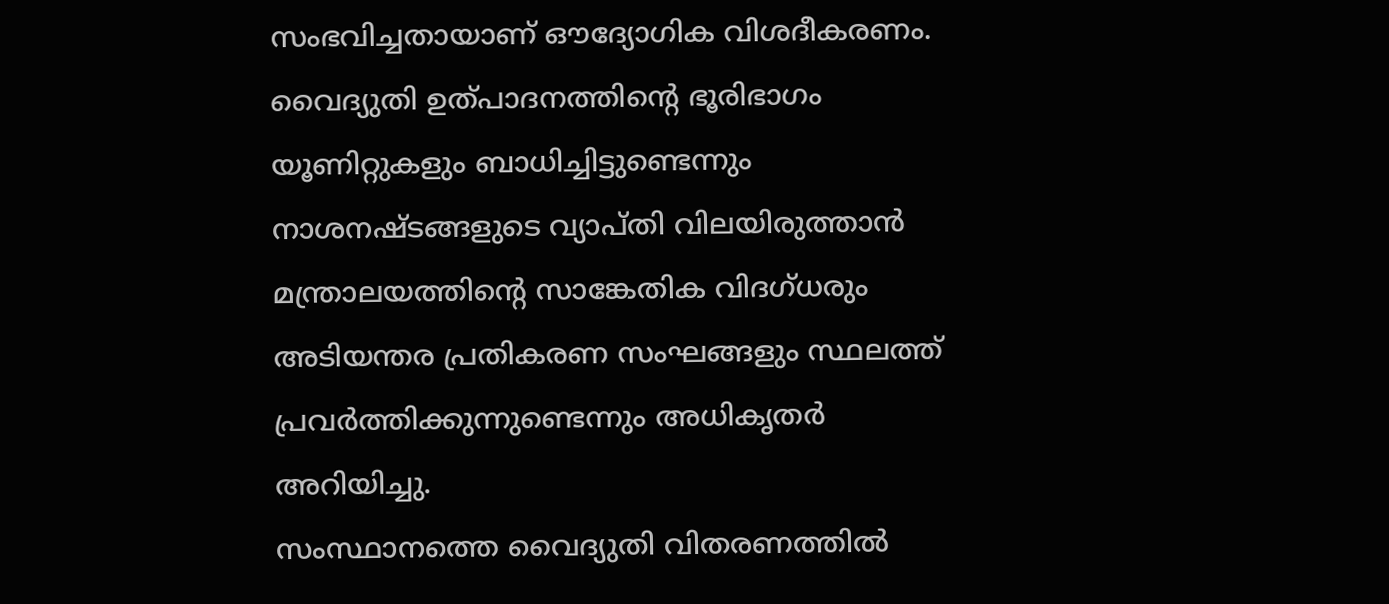സംഭവിച്ചതായാണ് ഔദ്യോഗിക വിശദീകരണം. വൈദ്യുതി ഉത്പാദനത്തിന്റെ ഭൂരിഭാഗം യൂണിറ്റുകളും ബാധിച്ചിട്ടുണ്ടെന്നും നാശനഷ്ടങ്ങളുടെ വ്യാപ്തി വിലയിരുത്താൻ മന്ത്രാലയത്തിന്റെ സാങ്കേതിക വിദഗ്ധരും അടിയന്തര പ്രതികരണ സംഘങ്ങളും സ്ഥലത്ത് പ്രവർത്തിക്കുന്നുണ്ടെന്നും അധികൃതർ അറിയിച്ചു.
സംസ്ഥാനത്തെ വൈദ്യുതി വിതരണത്തിൽ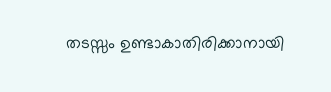തടസ്സം ഉണ്ടാകാതിരിക്കാനായി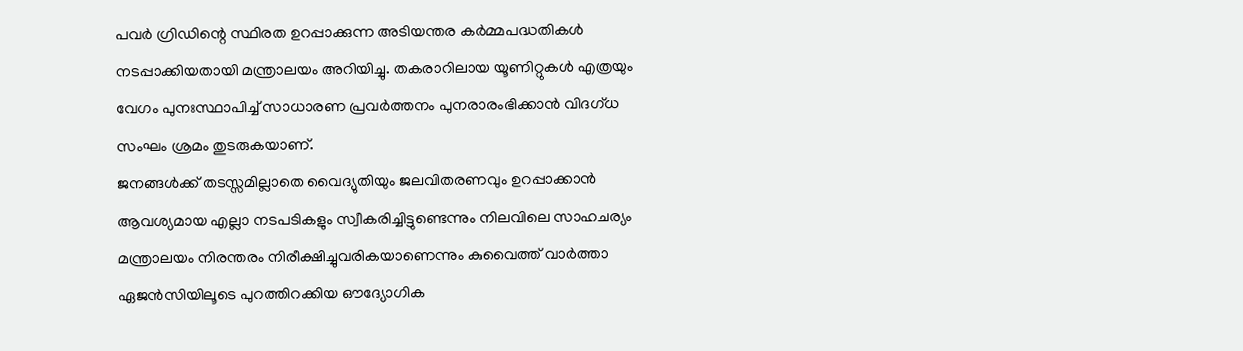പവർ ഗ്രിഡിന്റെ സ്ഥിരത ഉറപ്പാക്കുന്ന അടിയന്തര കർമ്മപദ്ധതികൾ നടപ്പാക്കിയതായി മന്ത്രാലയം അറിയിച്ചു. തകരാറിലായ യൂണിറ്റുകൾ എത്രയും വേഗം പുനഃസ്ഥാപിച്ച് സാധാരണ പ്രവർത്തനം പുനരാരംഭിക്കാൻ വിദഗ്ധ സംഘം ശ്രമം തുടരുകയാണ്.
ജനങ്ങൾക്ക് തടസ്സമില്ലാതെ വൈദ്യുതിയും ജലവിതരണവും ഉറപ്പാക്കാൻ ആവശ്യമായ എല്ലാ നടപടികളും സ്വീകരിച്ചിട്ടുണ്ടെന്നും നിലവിലെ സാഹചര്യം മന്ത്രാലയം നിരന്തരം നിരീക്ഷിച്ചുവരികയാണെന്നും കുവൈത്ത് വാർത്താ ഏജൻസിയിലൂടെ പുറത്തിറക്കിയ ഔദ്യോഗിക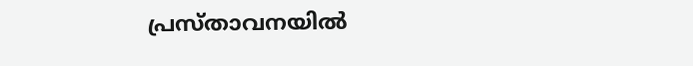പ്രസ്താവനയിൽ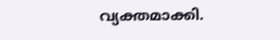വ്യക്തമാക്കി.